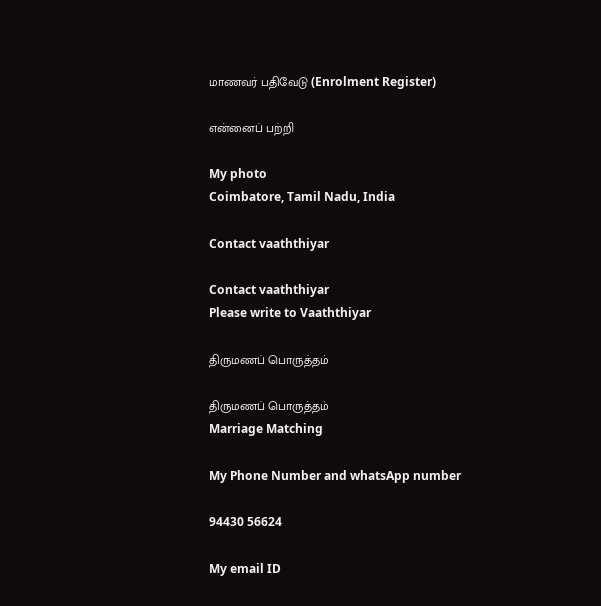மாணவர் பதிவேடு (Enrolment Register)

என்னைப் பற்றி

My photo
Coimbatore, Tamil Nadu, India

Contact vaaththiyar

Contact vaaththiyar
Please write to Vaaththiyar

திருமணப் பொருத்தம்

திருமணப் பொருத்தம்
Marriage Matching

My Phone Number and whatsApp number

94430 56624

My email ID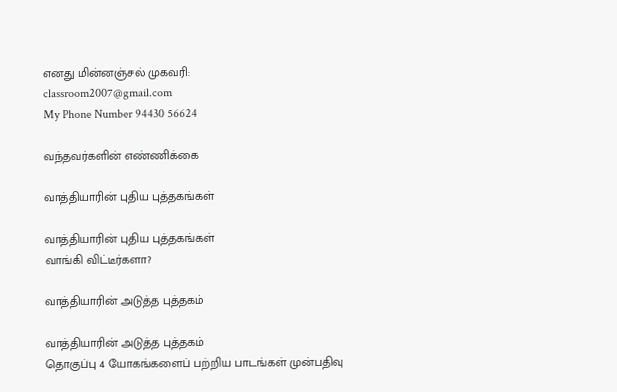எனது மின்னஞ்சல் முகவரி:
classroom2007@gmail.com
My Phone Number 94430 56624

வந்தவர்களின் எண்ணிக்கை

வாத்தியாரின் புதிய புத்தகங்கள்

வாத்தியாரின் புதிய புத்தகங்கள்
வாங்கி விட்டீர்களா?

வாத்தியாரின் அடுத்த புத்தகம்

வாத்தியாரின் அடுத்த புத்தகம்
தொகுப்பு 4 யோகங்களைப் பற்றிய பாடங்கள் முன்பதிவு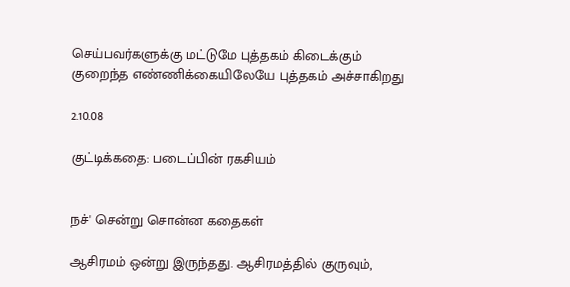செய்பவர்களுக்கு மட்டுமே புத்தகம் கிடைக்கும் குறைந்த எண்ணிக்கையிலேயே புத்தகம் அச்சாகிறது

2.10.08

குட்டிக்கதை: படைப்பின் ரகசியம்


நச்' சென்று சொன்ன கதைகள்

ஆசிரமம் ஒன்று இருந்தது. ஆசிரமத்தில் குருவும்,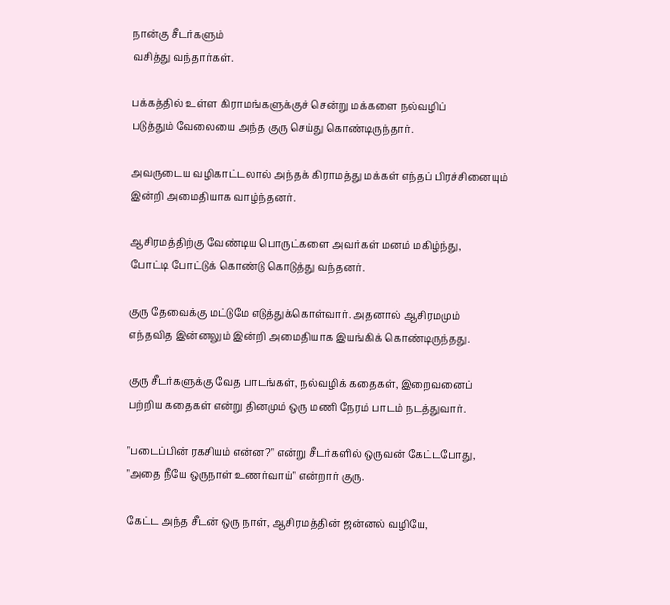நான்கு சீடர்களும்
வசித்து வந்தார்கள்.

பக்கத்தில் உள்ள கிராமங்களுக்குச் சென்று மக்களை நல்வழிப்
படுத்தும் வேலையை அந்த குரு செய்து கொண்டிருந்தார்.

அவருடைய வழிகாட்டலால் அந்தக் கிராமத்து மக்கள் எந்தப் பிரச்சினையும்
இன்றி அமைதியாக வாழ்ந்தனர்.

ஆசிரமத்திற்கு வேண்டிய பொருட்களை அவர்கள் மனம் மகிழ்ந்து,
போட்டி போட்டுக் கொண்டு கொடுத்து வந்தனர்.

குரு தேவைக்கு மட்டுமே எடுத்துக்கொள்வார். அதனால் ஆசிரமமும்
எந்தவித இன்னலும் இன்றி அமைதியாக இயங்கிக் கொண்டிருந்தது.

குரு சீடர்களுக்கு வேத பாடங்கள், நல்வழிக் கதைகள், இறைவனைப்
பற்றிய கதைகள் என்று தினமும் ஒரு மணி நேரம் பாடம் நடத்துவார்.

"படைப்பின் ரகசியம் என்ன?" என்று சீடர்களில் ஒருவன் கேட்டபோது,
"அதை நீயே ஒருநாள் உணர்வாய்" என்றார் குரு.

கேட்ட அந்த சீடன் ஒரு நாள், ஆசிரமத்தின் ஜன்னல் வழியே,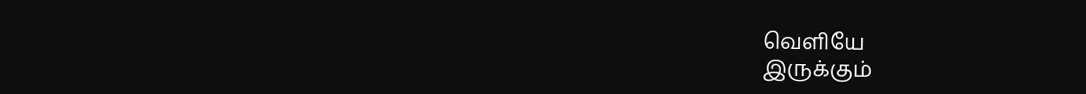வெளியே
இருக்கும்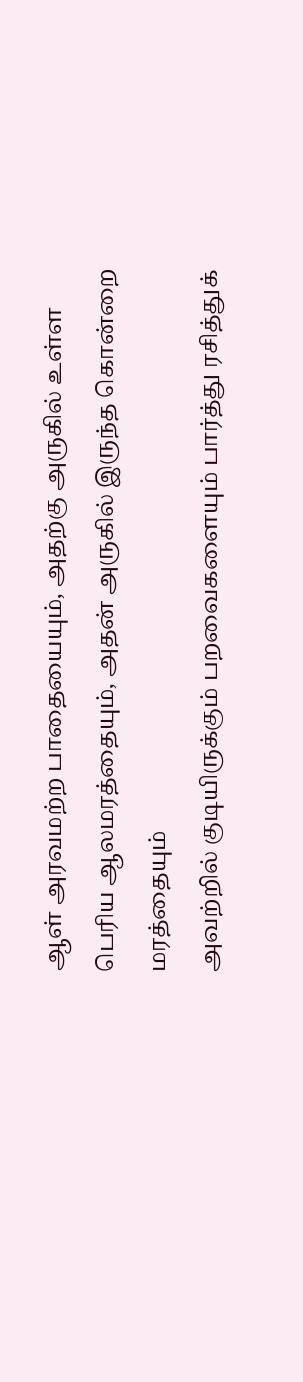ஆள் அரவமற்ற பாதையையும், அதற்கு அருகில் உள்ள
பெரிய ஆலமரத்தையும், அதன் அருகில் இருந்த கொன்றை மரத்தையும்
அவற்றில் குடியிருக்கும் பறவைகளையும் பார்த்து ரசித்துக்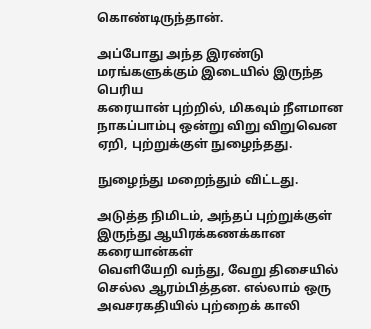கொண்டிருந்தான்.

அப்போது அந்த இரண்டு மரங்களுக்கும் இடையில் இருந்த பெரிய
கரையான் புற்றில், மிகவும் நீளமான நாகப்பாம்பு ஒன்று விறு விறுவென
ஏறி, புற்றுக்குள் நுழைந்தது.

நுழைந்து மறைந்தும் விட்டது.

அடுத்த நிமிடம், அந்தப் புற்றுக்குள் இருந்து ஆயிரக்கணக்கான கரையான்கள்
வெளியேறி வந்து, வேறு திசையில் செல்ல ஆரம்பித்தன. எல்லாம் ஒரு
அவசரகதியில் புற்றைக் காலி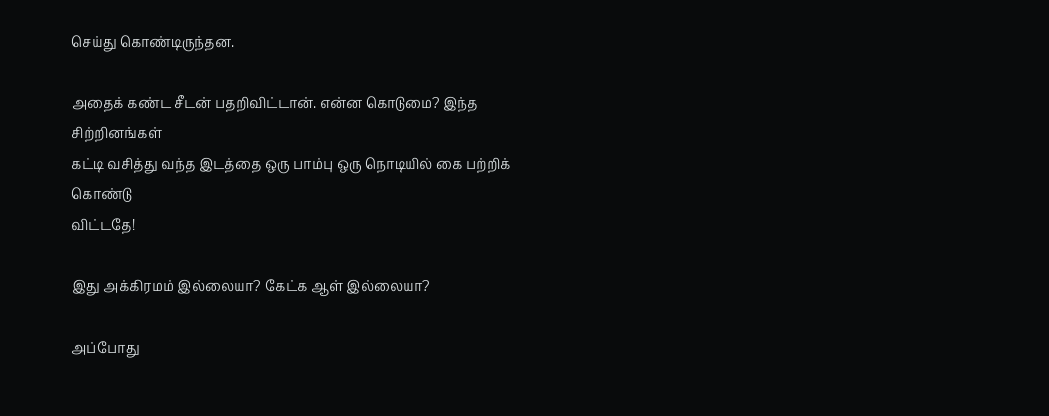செய்து கொண்டிருந்தன.

அதைக் கண்ட சீடன் பதறிவிட்டான். என்ன கொடுமை? இந்த சிற்றினங்கள்
கட்டி வசித்து வந்த இடத்தை ஒரு பாம்பு ஒரு நொடியில் கை பற்றிக் கொண்டு
விட்டதே!

இது அக்கிரமம் இல்லையா? கேட்க ஆள் இல்லையா?

அப்போது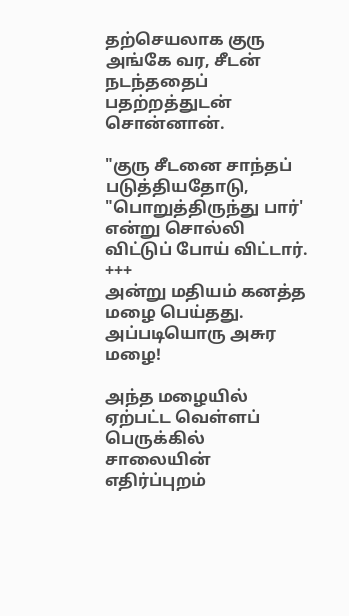தற்செயலாக குரு அங்கே வர, சீடன் நடந்ததைப் பதற்றத்துடன்
சொன்னான்.

"குரு சீடனை சாந்தப் படுத்தியதோடு, "பொறுத்திருந்து பார்' என்று சொல்லி
விட்டுப் போய் விட்டார்.
+++
அன்று மதியம் கனத்த மழை பெய்தது. அப்படியொரு அசுர மழை!

அந்த மழையில் ஏற்பட்ட வெள்ளப் பெருக்கில் சாலையின் எதிர்ப்புறம்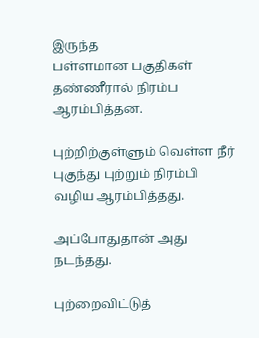இருந்த
பள்ளமான பகுதிகள் தண்ணீரால் நிரம்ப ஆரம்பித்தன.

புற்றிற்குள்ளும் வெள்ள நீர் புகுந்து புற்றும் நிரம்பி வழிய ஆரம்பித்தது.

அப்போதுதான் அது நடந்தது.

புற்றைவிட்டுத்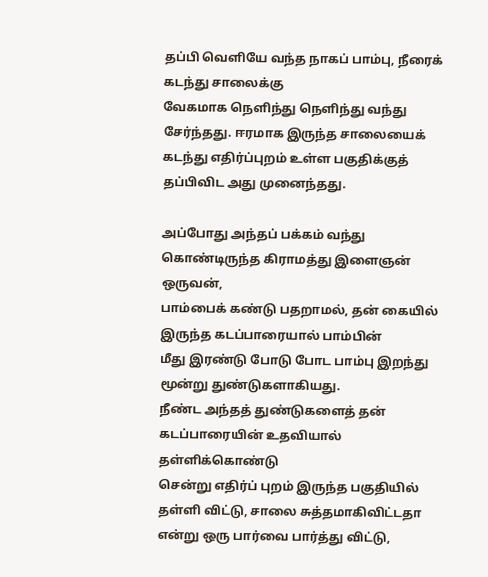தப்பி வெளியே வந்த நாகப் பாம்பு, நீரைக் கடந்து சாலைக்கு
வேகமாக நெளிந்து நெளிந்து வந்து சேர்ந்தது. ஈரமாக இருந்த சாலையைக்
கடந்து எதிர்ப்புறம் உள்ள பகுதிக்குத் தப்பிவிட அது முனைந்தது.

அப்போது அந்தப் பக்கம் வந்து கொண்டிருந்த கிராமத்து இளைஞன் ஒருவன்,
பாம்பைக் கண்டு பதறாமல், தன் கையில் இருந்த கடப்பாரையால் பாம்பின்
மீது இரண்டு போடு போட பாம்பு இறந்து மூன்று துண்டுகளாகியது.
நீண்ட அந்தத் துண்டுகளைத் தன் கடப்பாரையின் உதவியால் தள்ளிக்கொண்டு
சென்று எதிர்ப் புறம் இருந்த பகுதியில் தள்ளி விட்டு, சாலை சுத்தமாகிவிட்டதா
என்று ஒரு பார்வை பார்த்து விட்டு,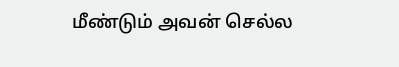மீண்டும் அவன் செல்ல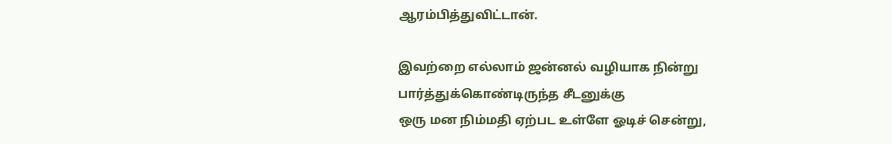ஆரம்பித்துவிட்டான்.

இவற்றை எல்லாம் ஜன்னல் வழியாக நின்று பார்த்துக்கொண்டிருந்த சீடனுக்கு
ஒரு மன நிம்மதி ஏற்பட உள்ளே ஓடிச் சென்று,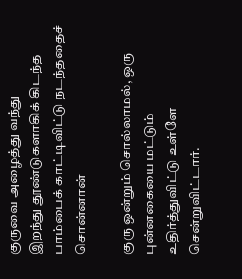குருவை அழைத்து வந்து
இறந்து தூண்டுகளாகிக் கிடந்த பாம்பைக் காட்டிவிட்டு நடந்ததைச் சொன்னான்

குரு ஒன்றும் சொல்லாமல், ஒரு புன்னகையை மட்டும் உதிர்த்துவிட்டு உள்ளே
சென்றுவிட்டார்.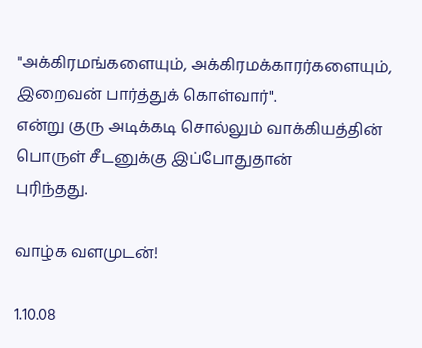"அக்கிரமங்களையும், அக்கிரமக்காரர்களையும், இறைவன் பார்த்துக் கொள்வார்".
என்று குரு அடிக்கடி சொல்லும் வாக்கியத்தின் பொருள் சீடனுக்கு இப்போதுதான்
புரிந்தது.

வாழ்க வளமுடன்!

1.10.08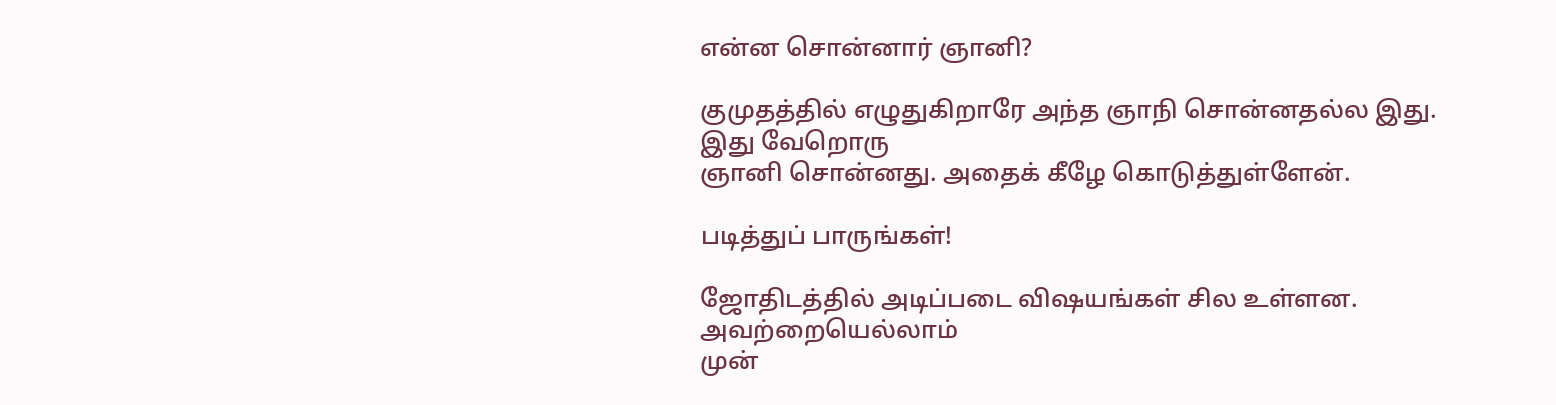என்ன சொன்னார் ஞானி?

குமுதத்தில் எழுதுகிறாரே அந்த ஞாநி சொன்னதல்ல இது. இது வேறொரு
ஞானி சொன்னது. அதைக் கீழே கொடுத்துள்ளேன்.

படித்துப் பாருங்கள்!

ஜோதிடத்தில் அடிப்படை விஷயங்கள் சில உள்ளன. அவற்றையெல்லாம்
முன்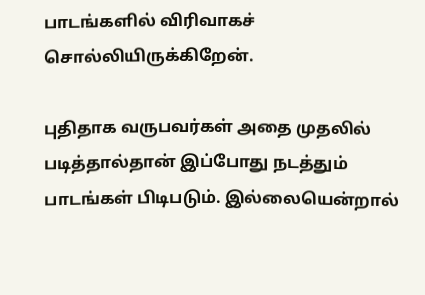பாடங்களில் விரிவாகச் சொல்லியிருக்கிறேன்.

புதிதாக வருபவர்கள் அதை முதலில் படித்தால்தான் இப்போது நடத்தும்
பாடங்கள் பிடிபடும். இல்லையென்றால்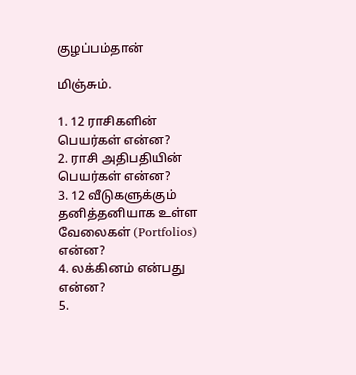குழப்பம்தான்

மிஞ்சும்.

1. 12 ராசிகளின் பெயர்கள் என்ன?
2. ராசி அதிபதியின் பெயர்கள் என்ன?
3. 12 வீடுகளுக்கும் தனித்தனியாக உள்ள வேலைகள் (Portfolios) என்ன?
4. லக்கினம் என்பது என்ன?
5.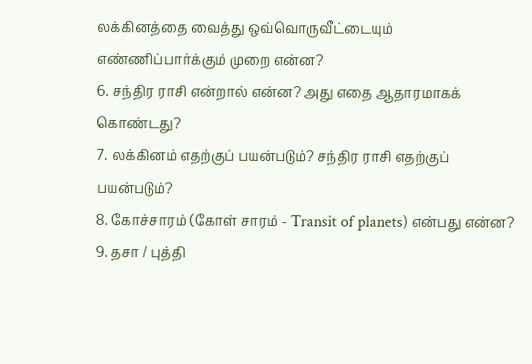லக்கினத்தை வைத்து ஒவ்வொருவீட்டையும் எண்ணிப்பார்க்கும் முறை என்ன?
6. சந்திர ராசி என்றால் என்ன? அது எதை ஆதாரமாகக் கொண்டது?
7. லக்கினம் எதற்குப் பயன்படும்? சந்திர ராசி எதற்குப் பயன்படும்?
8. கோச்சாரம் (கோள் சாரம் - Transit of planets) என்பது என்ன?
9. தசா / புத்தி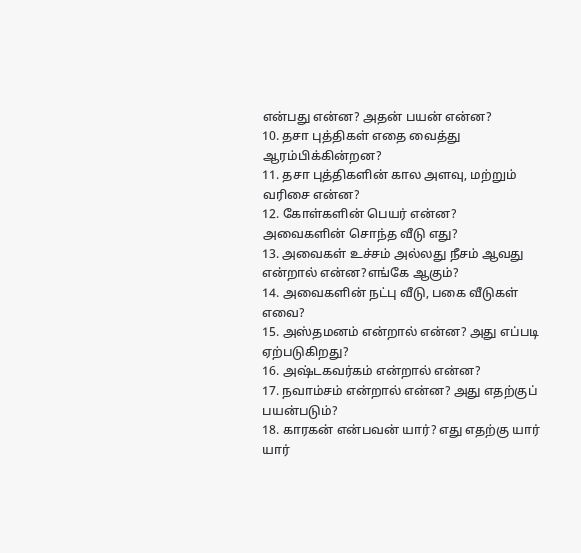என்பது என்ன? அதன் பயன் என்ன?
10. தசா புத்திகள் எதை வைத்து ஆரம்பிக்கின்றன?
11. தசா புத்திகளின் கால அளவு, மற்றும் வரிசை என்ன?
12. கோள்களின் பெயர் என்ன? அவைகளின் சொந்த வீடு எது?
13. அவைகள் உச்சம் அல்லது நீசம் ஆவது என்றால் என்ன?எங்கே ஆகும்?
14. அவைகளின் நட்பு வீடு, பகை வீடுகள் எவை?
15. அஸ்தமனம் என்றால் என்ன? அது எப்படி ஏற்படுகிறது?
16. அஷ்டகவர்கம் என்றால் என்ன?
17. நவாம்சம் என்றால் என்ன? அது எதற்குப் பயன்படும்?
18. காரகன் என்பவன் யார்? எது எதற்கு யார் யார்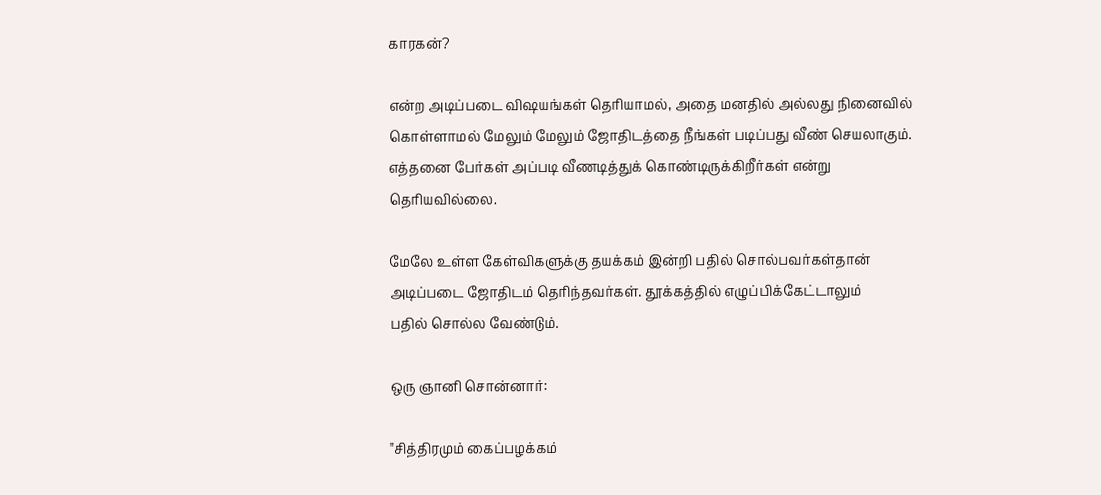காரகன்?

என்ற அடிப்படை விஷயங்கள் தெரியாமல், அதை மனதில் அல்லது நினைவில்
கொள்ளாமல் மேலும் மேலும் ஜோதிடத்தை நீங்கள் படிப்பது வீண் செயலாகும்.
எத்தனை பேர்கள் அப்படி வீணடித்துக் கொண்டிருக்கிறீர்கள் என்று தெரியவில்லை.

மேலே உள்ள கேள்விகளுக்கு தயக்கம் இன்றி பதில் சொல்பவர்கள்தான்
அடிப்படை ஜோதிடம் தெரிந்தவர்கள். தூக்கத்தில் எழுப்பிக்கேட்டாலும்
பதில் சொல்ல வேண்டும்.

ஒரு ஞானி சொன்னார்:

"சித்திரமும் கைப்பழக்கம்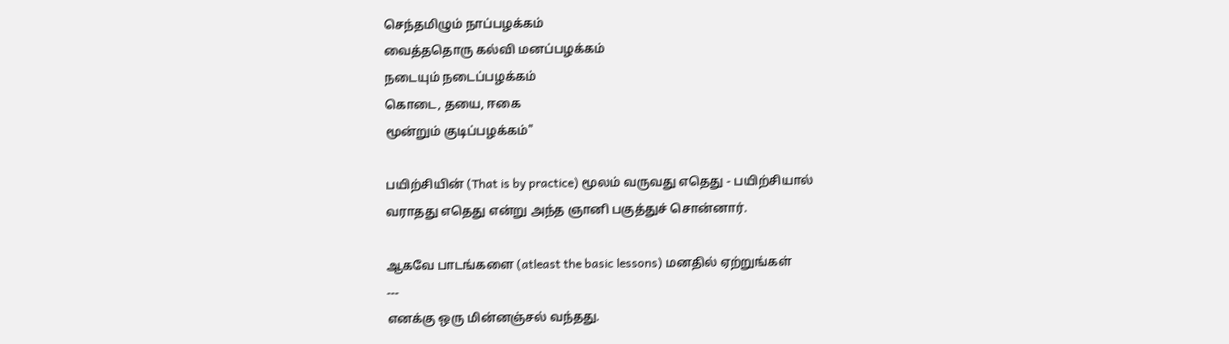செந்தமிழும் நாப்பழக்கம்
வைத்ததொரு கல்வி மனப்பழக்கம்
நடையும் நடைப்பழக்கம்
கொடை, தயை, ஈகை
மூன்றும் குடிப்பழக்கம்"

பயிற்சியின் (That is by practice) மூலம் வருவது எதெது - பயிற்சியால்
வராதது எதெது என்று அந்த ஞானி பகுத்துச் சொன்னார்.

ஆகவே பாடங்களை (atleast the basic lessons) மனதில் ஏற்றுங்கள்
---
எனக்கு ஒரு மின்னஞ்சல் வந்தது.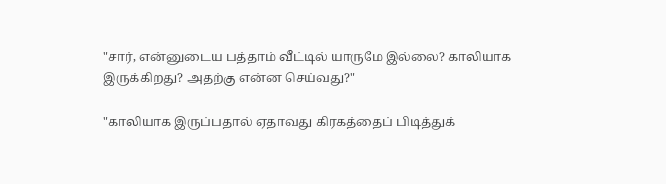"சார், என்னுடைய பத்தாம் வீட்டில் யாருமே இல்லை? காலியாக
இருக்கிறது? அதற்கு என்ன செய்வது?"

"காலியாக இருப்பதால் ஏதாவது கிரகத்தைப் பிடித்துக்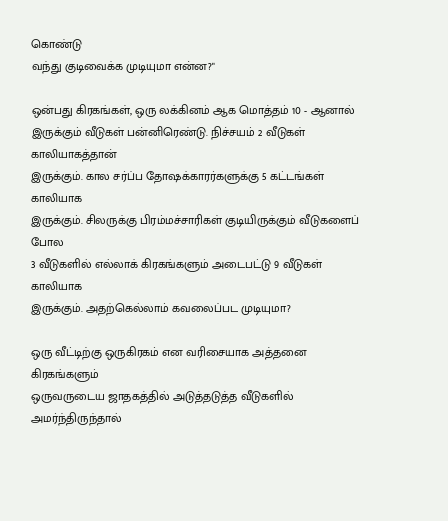கொண்டு
வந்து குடிவைக்க முடியுமா என்ன?"

ஒன்பது கிரகங்கள், ஒரு லக்கினம் ஆக மொத்தம் 10 - ஆனால்
இருக்கும் வீடுகள் பன்னிரெண்டு. நிச்சயம் 2 வீடுகள் காலியாகத்தான்
இருக்கும். கால சர்ப்ப தோஷக்காரர்களுக்கு 5 கட்டங்கள் காலியாக
இருக்கும். சிலருக்கு பிரம்மச்சாரிகள் குடியிருக்கும் வீடுகளைப் போல
3 வீடுகளில் எல்லாக் கிரகங்களும் அடைபட்டு 9 வீடுகள் காலியாக
இருக்கும். அதற்கெல்லாம் கவலைப்பட முடியுமா?

ஒரு வீட்டிற்கு ஒருகிரகம் என வரிசையாக அத்தனை கிரகங்களும்
ஒருவருடைய ஜாதகத்தில் அடுத்தடுத்த வீடுகளில் அமர்ந்திருந்தால்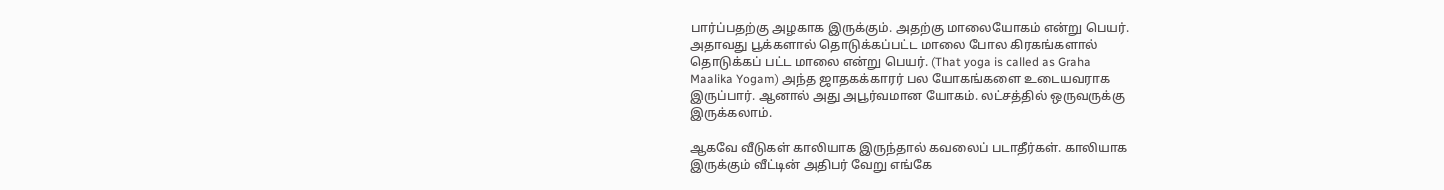பார்ப்பதற்கு அழகாக இருக்கும். அதற்கு மாலையோகம் என்று பெயர்.
அதாவது பூக்களால் தொடுக்கப்பட்ட மாலை போல கிரகங்களால்
தொடுக்கப் பட்ட மாலை என்று பெயர். (That yoga is called as Graha
Maalika Yogam) அந்த ஜாதகக்காரர் பல யோகங்களை உடையவராக
இருப்பார். ஆனால் அது அபூர்வமான யோகம். லட்சத்தில் ஒருவருக்கு
இருக்கலாம்.

ஆகவே வீடுகள் காலியாக இருந்தால் கவலைப் படாதீர்கள். காலியாக
இருக்கும் வீட்டின் அதிபர் வேறு எங்கே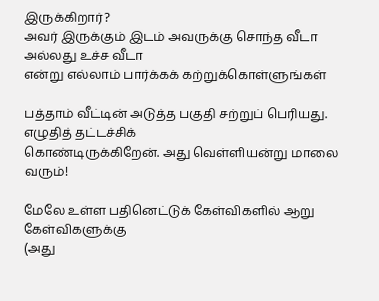இருக்கிறார்?
அவர் இருக்கும் இடம் அவருக்கு சொந்த வீடா அல்லது உச்ச வீடா
என்று எல்லாம் பார்க்கக் கற்றுக்கொள்ளுங்கள்

பத்தாம் வீட்டின் அடுத்த பகுதி சற்றுப் பெரியது. எழுதித் தட்டச்சிக்
கொண்டிருக்கிறேன். அது வெள்ளியன்று மாலை வரும்!

மேலே உள்ள பதினெட்டுக் கேள்விகளில் ஆறு கேள்விகளுக்கு
(அது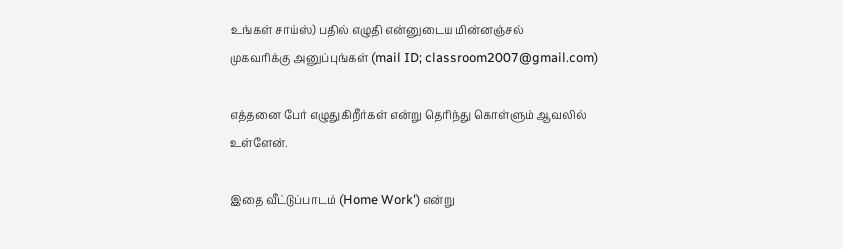உங்கள் சாய்ஸ்) பதில் எழுதி என்னுடைய மின்னஞ்சல்
முகவரிக்கு அனுப்புங்கள் (mail ID; classroom2007@gmail.com)

எத்தனை பேர் எழுதுகிறீர்கள் என்று தெரிந்து கொள்ளும் ஆவலில்
உள்ளேன்.

இதை வீட்டுப்பாடம் (Home Work') என்று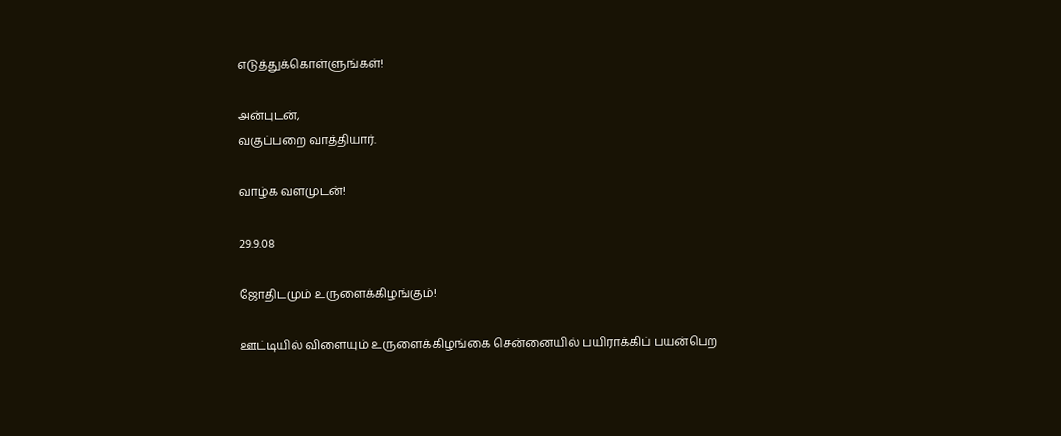எடுத்துக்கொள்ளுங்கள்!

அன்புடன்,
வகுப்பறை வாத்தியார்.

வாழ்க வளமுடன்!

29.9.08

ஜோதிடமும் உருளைக்கிழங்கும்!

ஊட்டியில் விளையும் உருளைக்கிழங்கை சென்னையில் பயிராக்கிப் பயன்பெற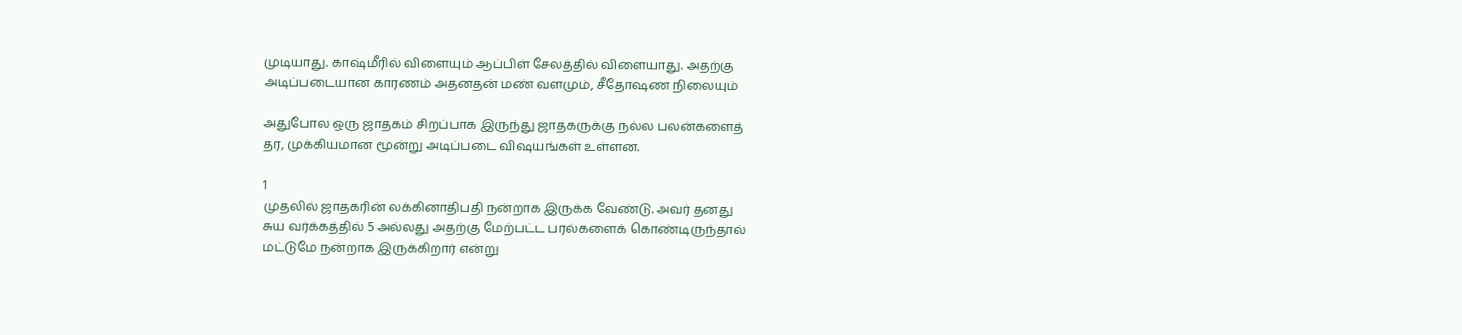முடியாது. காஷ்மீரில் விளையும் ஆப்பிள் சேலத்தில் விளையாது. அதற்கு
அடிப்படையான காரணம் அதனதன் மண் வளமும், சீதோஷண நிலையும்

அதுபோல ஒரு ஜாதகம் சிறப்பாக இருந்து ஜாதகருக்கு நல்ல பலன்களைத்
தர, முக்கியமான மூன்று அடிப்படை விஷயங்கள் உள்ளன.

1
முதலில் ஜாதகரின் லக்கினாதிபதி நன்றாக இருக்க வேண்டு. அவர் தனது
சுய வர்க்கத்தில் 5 அல்லது அதற்கு மேற்பட்ட பரல்களைக் கொண்டிருந்தால்
மட்டுமே நன்றாக இருக்கிறார் என்று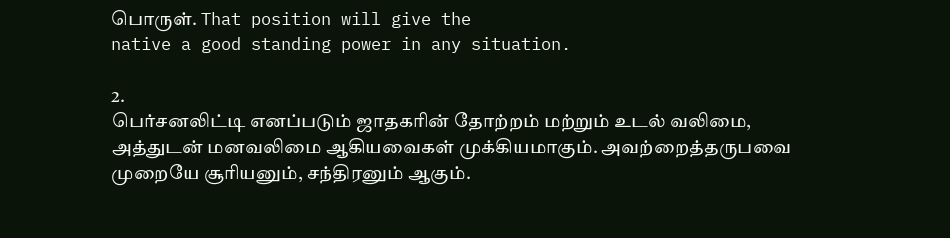பொருள். That position will give the
native a good standing power in any situation.

2.
பெர்சனலிட்டி எனப்படும் ஜாதகரின் தோற்றம் மற்றும் உடல் வலிமை,
அத்துடன் மனவலிமை ஆகியவைகள் முக்கியமாகும். அவற்றைத்தருபவை
முறையே சூரியனும், சந்திரனும் ஆகும்.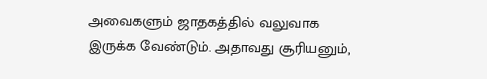அவைகளும் ஜாதகத்தில் வலுவாக
இருக்க வேண்டும். அதாவது சூரியனும்,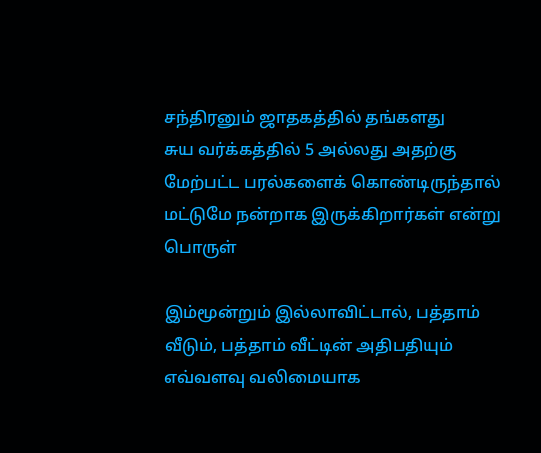சந்திரனும் ஜாதகத்தில் தங்களது
சுய வர்க்கத்தில் 5 அல்லது அதற்கு மேற்பட்ட பரல்களைக் கொண்டிருந்தால்
மட்டுமே நன்றாக இருக்கிறார்கள் என்று பொருள்

இம்மூன்றும் இல்லாவிட்டால், பத்தாம் வீடும், பத்தாம் வீட்டின் அதிபதியும்
எவ்வளவு வலிமையாக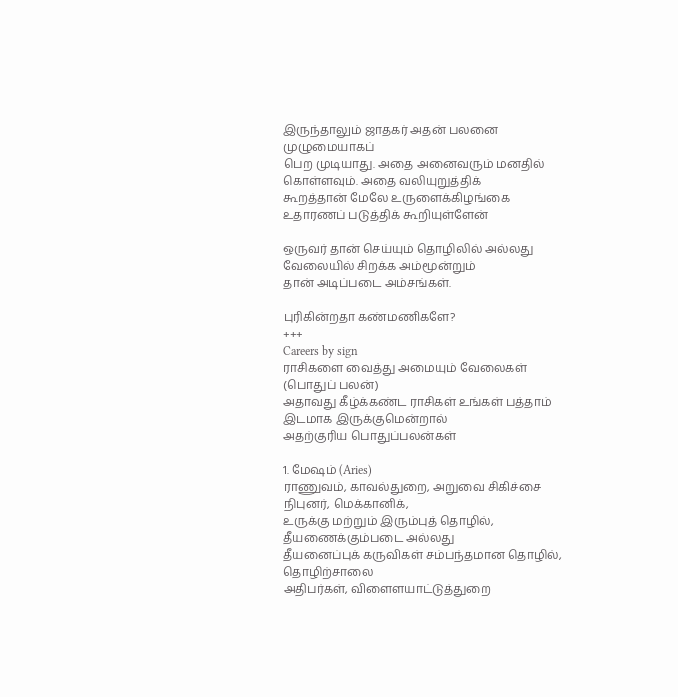இருந்தாலும் ஜாதகர் அதன் பலனை முழுமையாகப்
பெற முடியாது. அதை அனைவரும் மனதில் கொள்ளவும். அதை வலியுறுத்திக்
கூறத்தான் மேலே உருளைக்கிழங்கை உதாரணப் படுத்திக் கூறியுள்ளேன்

ஒருவர் தான் செய்யும் தொழிலில் அல்லது வேலையில் சிறக்க அம்மூன்றும்
தான் அடிப்படை அம்சங்கள்.

புரிகின்றதா கண்மணிகளே?
+++
Careers by sign
ராசிகளை வைத்து அமையும் வேலைகள் (பொதுப் பலன்)
அதாவது கீழ்க்கண்ட ராசிகள் உங்கள் பத்தாம் இடமாக இருக்குமென்றால்
அதற்குரிய பொதுப்பலன்கள்

1. மேஷம் (Aries)
ராணுவம், காவல்துறை, அறுவை சிகிச்சை நிபுனர், மெக்கானிக்,
உருக்கு மற்றும் இரும்புத் தொழில், தீயணைக்கும்படை அல்லது
தீயனைப்புக் கருவிகள் சம்பந்தமான தொழில், தொழிற்சாலை
அதிபர்கள், விளைளயாட்டுத்துறை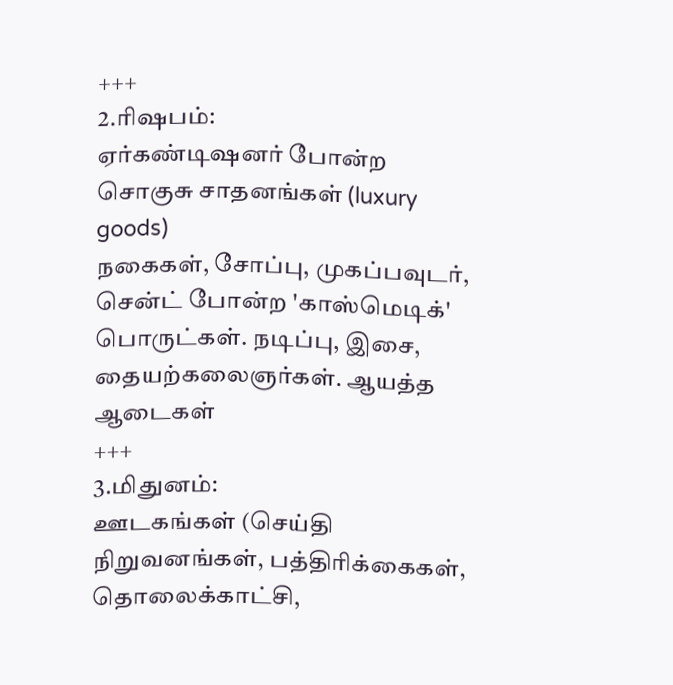+++
2.ரிஷபம்:
ஏர்கண்டிஷனர் போன்ற சொகுசு சாதனங்கள் (luxury goods)
நகைகள், சோப்பு, முகப்பவுடர், சென்ட் போன்ற 'காஸ்மெடிக்'
பொருட்கள். நடிப்பு, இசை, தையற்கலைஞர்கள். ஆயத்த ஆடைகள்
+++
3.மிதுனம்:
ஊடகங்கள் (செய்தி நிறுவனங்கள், பத்திரிக்கைகள், தொலைக்காட்சி,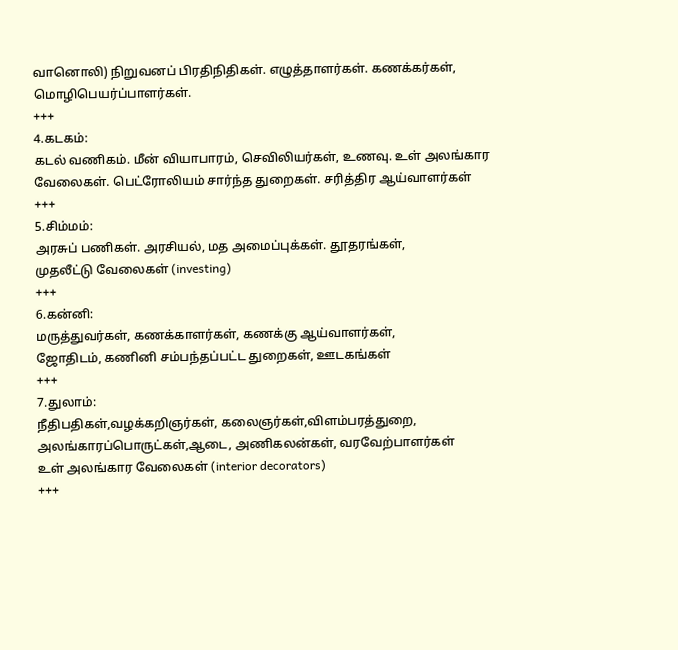வானொலி) நிறுவனப் பிரதிநிதிகள். எழுத்தாளர்கள். கணக்கர்கள்,
மொழிபெயர்ப்பாளர்கள்.
+++
4.கடகம்:
கடல் வணிகம். மீன் வியாபாரம், செவிலியர்கள், உணவு. உள் அலங்கார
வேலைகள். பெட்ரோலியம் சார்ந்த துறைகள். சரித்திர ஆய்வாளர்கள்
+++
5.சிம்மம்:
அரசுப் பணிகள். அரசியல், மத அமைப்புக்கள். தூதரங்கள்,
முதலீட்டு வேலைகள் (investing)
+++
6.கன்னி:
மருத்துவர்கள், கணக்காளர்கள், கணக்கு ஆய்வாளர்கள்,
ஜோதிடம், கணினி சம்பந்தப்பட்ட துறைகள், ஊடகங்கள்
+++
7.துலாம்:
நீதிபதிகள்,வழக்கறிஞர்கள், கலைஞர்கள்,விளம்பரத்துறை,
அலங்காரப்பொருட்கள்,ஆடை, அணிகலன்கள், வரவேற்பாளர்கள்
உள் அலங்கார வேலைகள் (interior decorators)
+++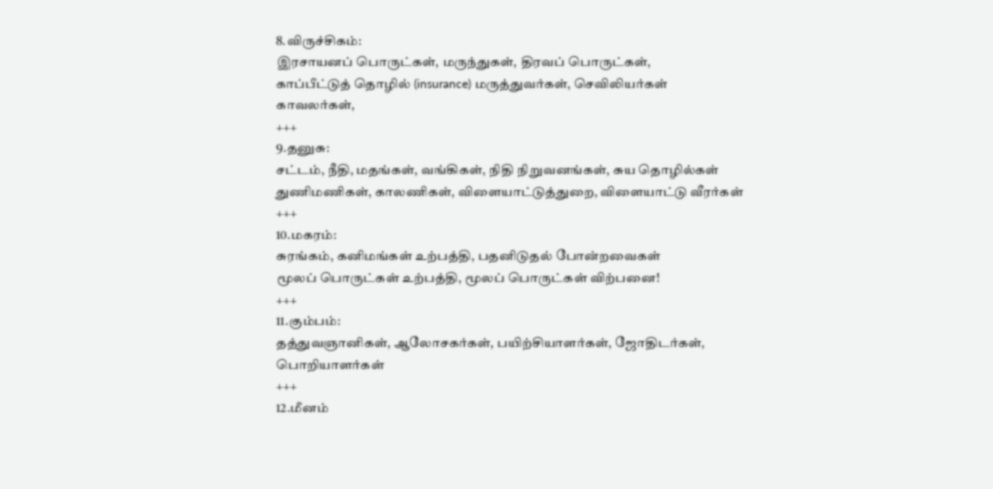8.விருச்சிகம்:
இரசாயனப் பொருட்கள், மருந்துகள், திரவப் பொருட்கள்,
காப்பீட்டுத் தொழில் (insurance) மருத்துவர்கள், செவிலியர்கள்
காவலர்கள்,
+++
9.தனுசு:
சட்டம், நீதி, மதங்கள், வங்கிகள், நிதி நிறுவனங்கள், சுய தொழில்கள்
துணிமணிகள், காலணிகள், விளையாட்டுத்துறை, விளையாட்டு வீரர்கள்
+++
10.மகரம்:
சுரங்கம், கனிமங்கள் உற்பத்தி, பதனிடுதல் போன்றவைகள்
மூலப் பொருட்கள் உற்பத்தி, மூலப் பொருட்கள் விற்பனை!
+++
11.கும்பம்:
தத்துவஞானிகள், ஆலோசகர்கள், பயிற்சியாளர்கள், ஜோதிடர்கள்,
பொறியாளர்கள்
+++
12.மீனம்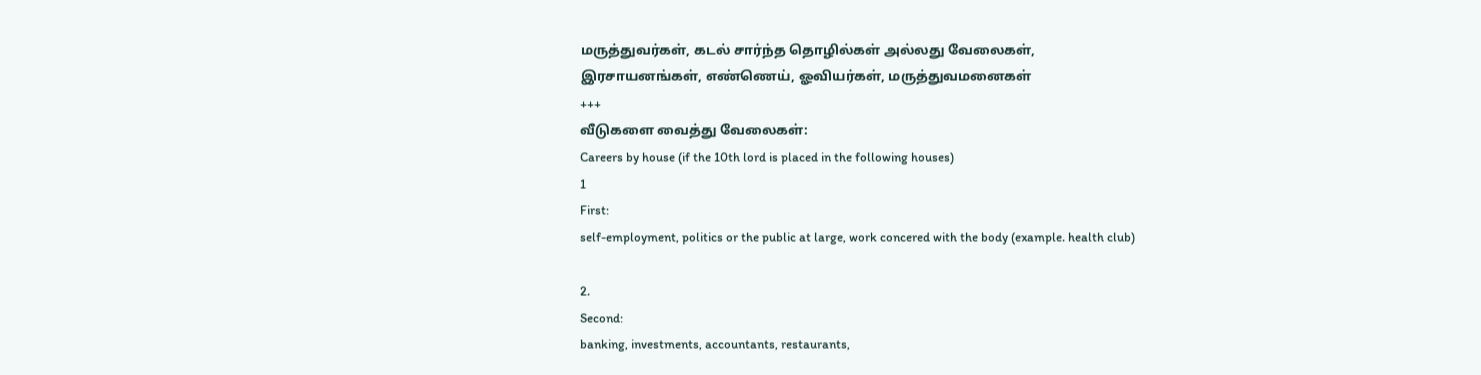மருத்துவர்கள், கடல் சார்ந்த தொழில்கள் அல்லது வேலைகள்,
இரசாயனங்கள், எண்ணெய், ஓவியர்கள், மருத்துவமனைகள்
+++
வீடுகளை வைத்து வேலைகள்:
Careers by house (if the 10th lord is placed in the following houses)
1
First:
self-employment, politics or the public at large, work concered with the body (example. health club)

2.
Second:
banking, investments, accountants, restaurants,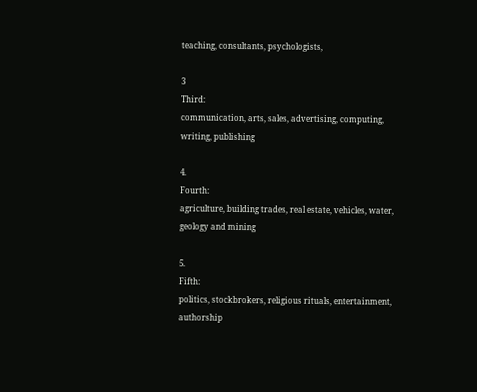teaching, consultants, psychologists,

3
Third:
communication, arts, sales, advertising, computing, writing, publishing

4.
Fourth:
agriculture, building trades, real estate, vehicles, water, geology and mining

5.
Fifth:
politics, stockbrokers, religious rituals, entertainment, authorship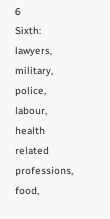6
Sixth:
lawyers, military, police, labour, health related professions, food,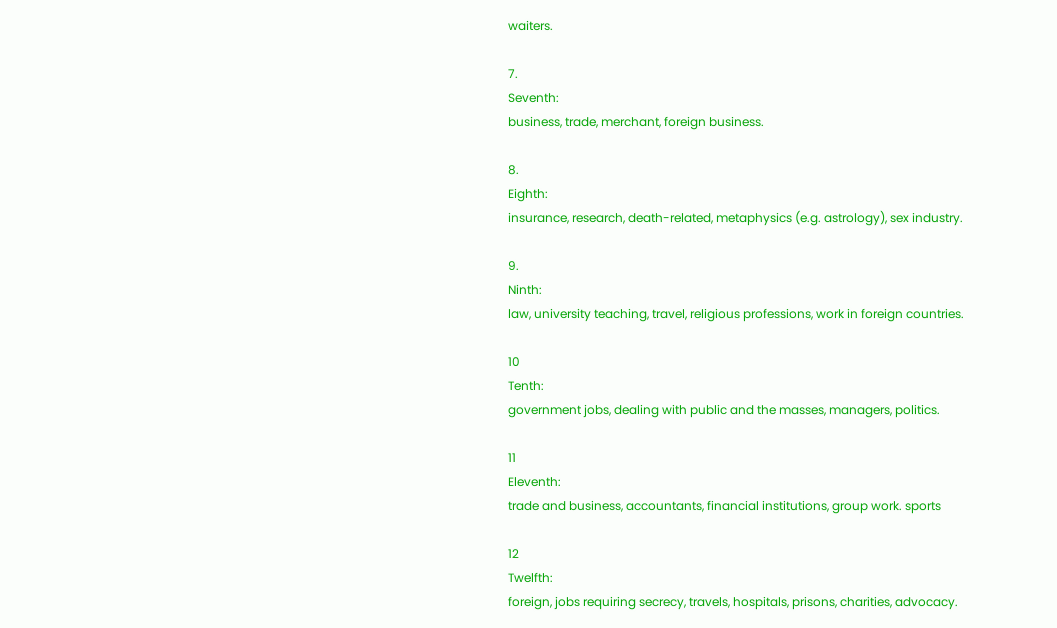waiters.

7.
Seventh:
business, trade, merchant, foreign business.

8.
Eighth:
insurance, research, death-related, metaphysics (e.g. astrology), sex industry.

9.
Ninth:
law, university teaching, travel, religious professions, work in foreign countries.

10
Tenth:
government jobs, dealing with public and the masses, managers, politics.

11
Eleventh:
trade and business, accountants, financial institutions, group work. sports

12
Twelfth:
foreign, jobs requiring secrecy, travels, hospitals, prisons, charities, advocacy.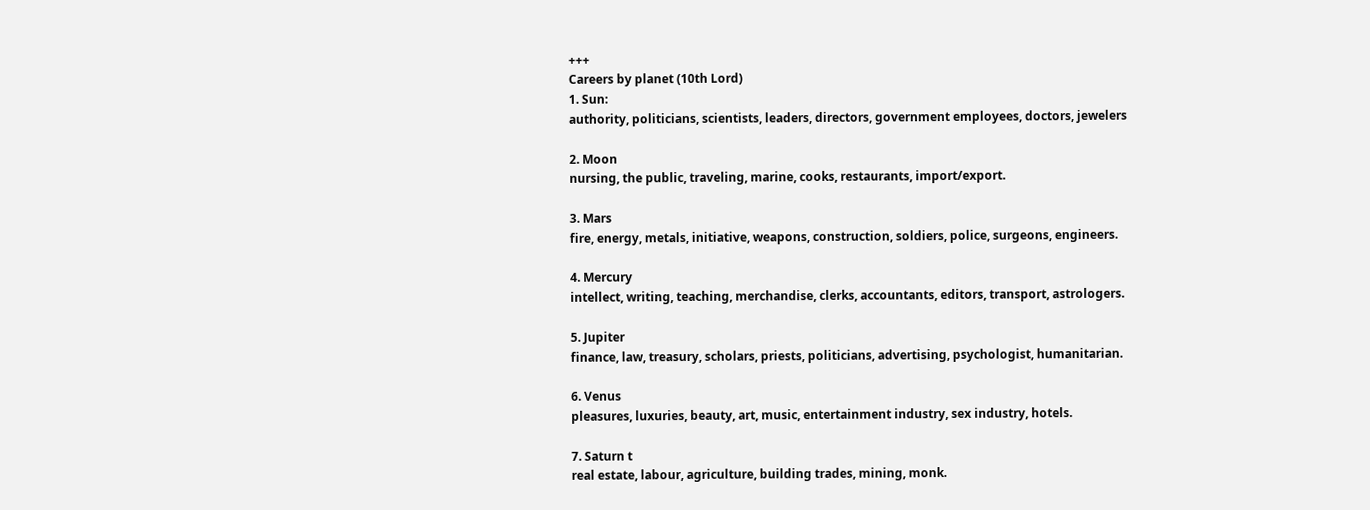+++
Careers by planet (10th Lord)
1. Sun:
authority, politicians, scientists, leaders, directors, government employees, doctors, jewelers

2. Moon
nursing, the public, traveling, marine, cooks, restaurants, import/export.

3. Mars
fire, energy, metals, initiative, weapons, construction, soldiers, police, surgeons, engineers.

4. Mercury
intellect, writing, teaching, merchandise, clerks, accountants, editors, transport, astrologers.

5. Jupiter
finance, law, treasury, scholars, priests, politicians, advertising, psychologist, humanitarian.

6. Venus
pleasures, luxuries, beauty, art, music, entertainment industry, sex industry, hotels.

7. Saturn t
real estate, labour, agriculture, building trades, mining, monk.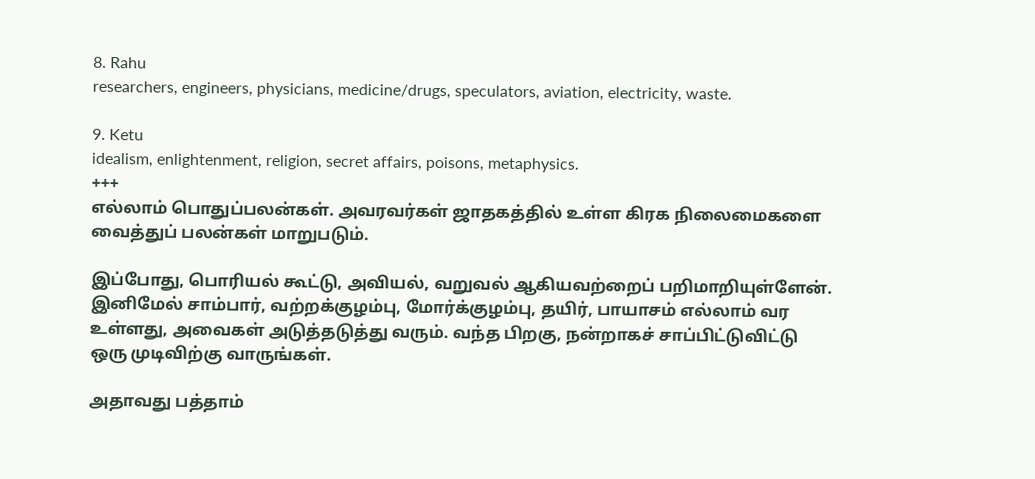8. Rahu
researchers, engineers, physicians, medicine/drugs, speculators, aviation, electricity, waste.

9. Ketu
idealism, enlightenment, religion, secret affairs, poisons, metaphysics.
+++
எல்லாம் பொதுப்பலன்கள். அவரவர்கள் ஜாதகத்தில் உள்ள கிரக நிலைமைகளை
வைத்துப் பலன்கள் மாறுபடும்.

இப்போது, பொரியல் கூட்டு, அவியல், வறுவல் ஆகியவற்றைப் பறிமாறியுள்ளேன்.
இனிமேல் சாம்பார், வற்றக்குழம்பு, மோர்க்குழம்பு, தயிர், பாயாசம் எல்லாம் வர
உள்ளது, அவைகள் அடுத்தடுத்து வரும். வந்த பிறகு, நன்றாகச் சாப்பிட்டுவிட்டு
ஒரு முடிவிற்கு வாருங்கள்.

அதாவது பத்தாம்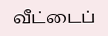வீட்டைப்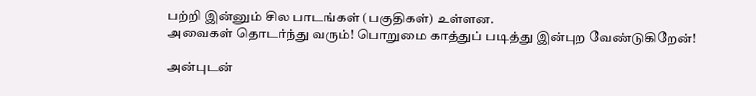பற்றி இன்னும் சில பாடங்கள் (பகுதிகள்) உள்ளன.
அவைகள் தொடர்ந்து வரும்! பொறுமை காத்துப் படித்து இன்புற வேண்டுகிறேன்!

அன்புடன்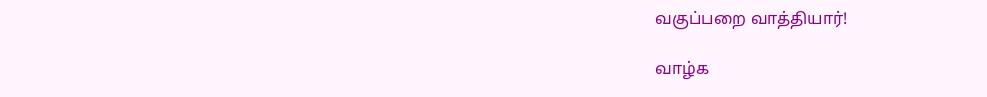வகுப்பறை வாத்தியார்!

வாழ்க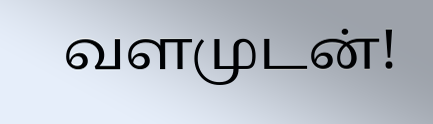வளமுடன்!